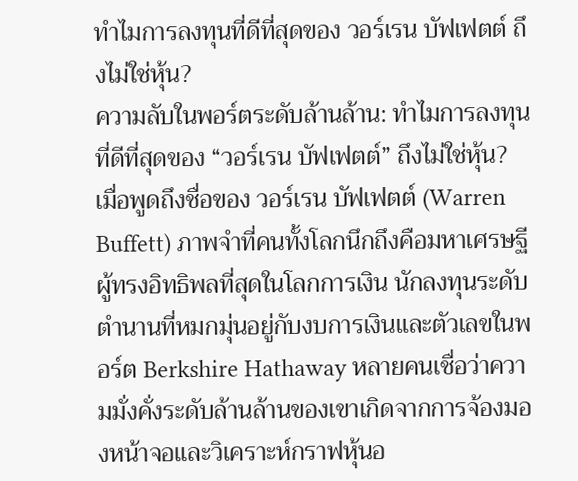ทำไมการลงทุนที่ดีที่สุดของ วอร์เรน บัฟเฟตต์ ถึงไม่ใช่หุ้น?
ความลับในพอร์ตระดับล้านล้าน: ทำไมการลงทุนที่ดีที่สุดของ “วอร์เรน บัฟเฟตต์” ถึงไม่ใช่หุ้น?
เมื่อพูดถึงชื่อของ วอร์เรน บัฟเฟตต์ (Warren Buffett) ภาพจำที่คนทั้งโลกนึกถึงคือมหาเศรษฐีผู้ทรงอิทธิพลที่สุดในโลกการเงิน นักลงทุนระดับตำนานที่หมกมุ่นอยู่กับงบการเงินและตัวเลขในพอร์ต Berkshire Hathaway หลายคนเชื่อว่าความมั่งคั่งระดับล้านล้านของเขาเกิดจากการจ้องมองหน้าจอและวิเคราะห์กราฟหุ้นอ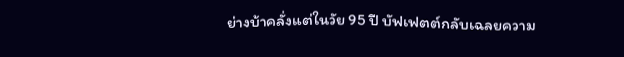ย่างบ้าคลั่งแต่ในวัย 95 ปี บัฟเฟตต์กลับเฉลยความ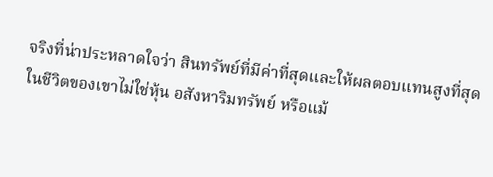จริงที่น่าประหลาดใจว่า สินทรัพย์ที่มีค่าที่สุดและให้ผลตอบแทนสูงที่สุดในชีวิตของเขาไม่ใช่หุ้น อสังหาริมทรัพย์ หรือแม้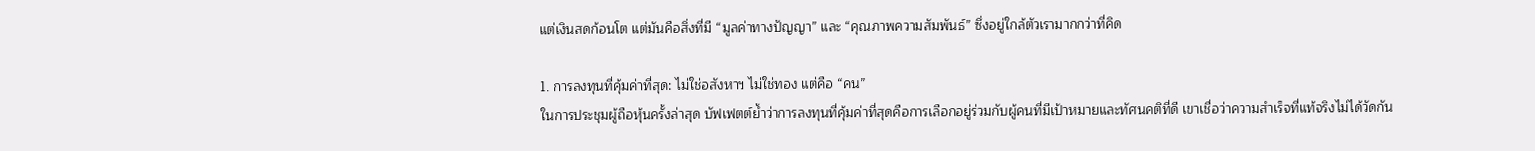แต่เงินสดก้อนโต แต่มันคือสิ่งที่มี “มูลค่าทางปัญญา” และ “คุณภาพความสัมพันธ์” ซึ่งอยู่ใกล้ตัวเรามากกว่าที่คิด

1. การลงทุนที่คุ้มค่าที่สุด: ไม่ใช่อสังหาฯ ไม่ใช่ทอง แต่คือ “คน”
ในการประชุมผู้ถือหุ้นครั้งล่าสุด บัฟเฟตต์ย้ำว่าการลงทุนที่คุ้มค่าที่สุดคือการเลือกอยู่ร่วมกับผู้คนที่มีเป้าหมายและทัศนคติที่ดี เขาเชื่อว่าความสำเร็จที่แท้จริงไม่ได้วัดกัน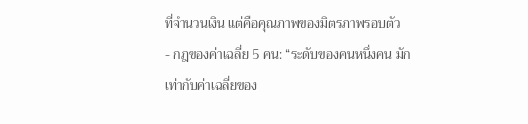ที่จำนวนเงิน แต่คือคุณภาพของมิตรภาพรอบตัว
- กฎของค่าเฉลี่ย 5 คน: “ระดับของคนหนึ่งคน มักเท่ากับค่าเฉลี่ยของ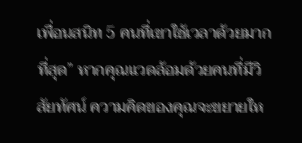เพื่อนสนิท 5 คนที่เขาใช้เวลาด้วยมากที่สุด” หากคุณแวดล้อมด้วยคนที่มีวิสัยทัศน์ ความคิดของคุณจะขยายให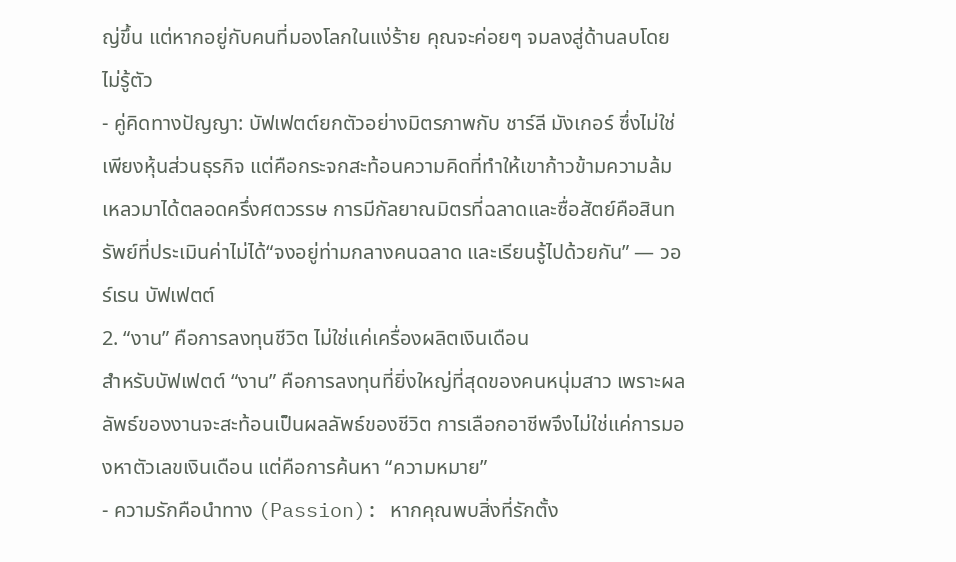ญ่ขึ้น แต่หากอยู่กับคนที่มองโลกในแง่ร้าย คุณจะค่อยๆ จมลงสู่ด้านลบโดยไม่รู้ตัว
- คู่คิดทางปัญญา: บัฟเฟตต์ยกตัวอย่างมิตรภาพกับ ชาร์ลี มังเกอร์ ซึ่งไม่ใช่เพียงหุ้นส่วนธุรกิจ แต่คือกระจกสะท้อนความคิดที่ทำให้เขาก้าวข้ามความล้มเหลวมาได้ตลอดครึ่งศตวรรษ การมีกัลยาณมิตรที่ฉลาดและซื่อสัตย์คือสินทรัพย์ที่ประเมินค่าไม่ได้“จงอยู่ท่ามกลางคนฉลาด และเรียนรู้ไปด้วยกัน” — วอร์เรน บัฟเฟตต์
2. “งาน” คือการลงทุนชีวิต ไม่ใช่แค่เครื่องผลิตเงินเดือน
สำหรับบัฟเฟตต์ “งาน” คือการลงทุนที่ยิ่งใหญ่ที่สุดของคนหนุ่มสาว เพราะผลลัพธ์ของงานจะสะท้อนเป็นผลลัพธ์ของชีวิต การเลือกอาชีพจึงไม่ใช่แค่การมองหาตัวเลขเงินเดือน แต่คือการค้นหา “ความหมาย”
- ความรักคือนำทาง (Passion): หากคุณพบสิ่งที่รักตั้ง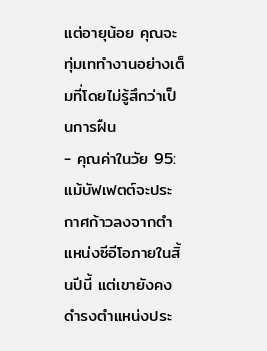แต่อายุน้อย คุณจะทุ่มเททำงานอย่างเต็มที่โดยไม่รู้สึกว่าเป็นการฝืน
- คุณค่าในวัย 95: แม้บัฟเฟตต์จะประกาศก้าวลงจากตำแหน่งซีอีโอภายในสิ้นปีนี้ แต่เขายังคงดำรงตำแหน่งประ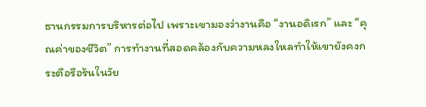ธานกรรมการบริหารต่อไป เพราะเขามองว่างานคือ “งานอดิเรก” และ “คุณค่าของชีวิต” การทำงานที่สอดคล้องกับความหลงใหลทำให้เขายังคงกระตือรือร้นในวัย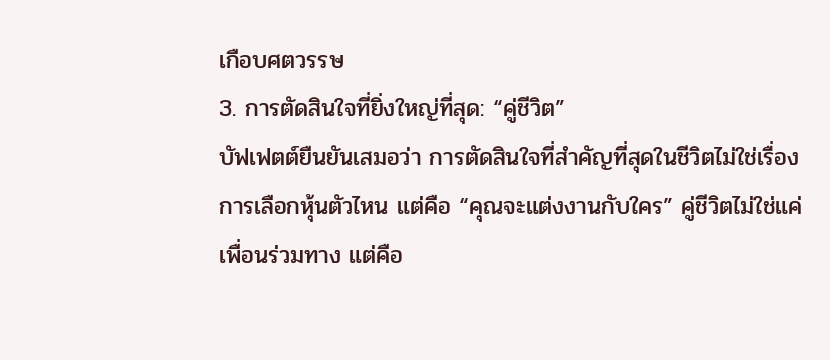เกือบศตวรรษ
3. การตัดสินใจที่ยิ่งใหญ่ที่สุด: “คู่ชีวิต”
บัฟเฟตต์ยืนยันเสมอว่า การตัดสินใจที่สำคัญที่สุดในชีวิตไม่ใช่เรื่องการเลือกหุ้นตัวไหน แต่คือ “คุณจะแต่งงานกับใคร” คู่ชีวิตไม่ใช่แค่เพื่อนร่วมทาง แต่คือ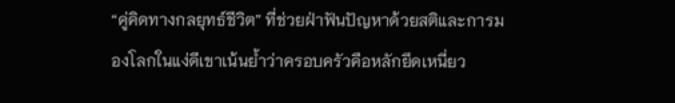“คู่คิดทางกลยุทธ์ชีวิต” ที่ช่วยฝ่าฟันปัญหาด้วยสติและการมองโลกในแง่ดีเขาเน้นย้ำว่าครอบครัวคือหลักยึดเหนี่ยว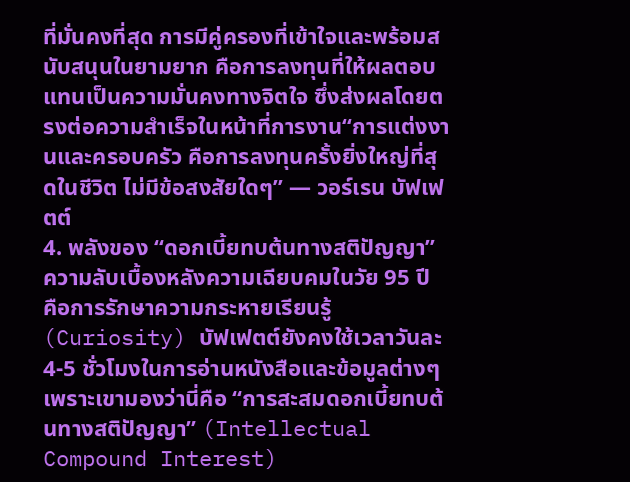ที่มั่นคงที่สุด การมีคู่ครองที่เข้าใจและพร้อมสนับสนุนในยามยาก คือการลงทุนที่ให้ผลตอบแทนเป็นความมั่นคงทางจิตใจ ซึ่งส่งผลโดยตรงต่อความสำเร็จในหน้าที่การงาน“การแต่งงานและครอบครัว คือการลงทุนครั้งยิ่งใหญ่ที่สุดในชีวิต ไม่มีข้อสงสัยใดๆ” — วอร์เรน บัฟเฟตต์
4. พลังของ “ดอกเบี้ยทบต้นทางสติปัญญา”
ความลับเบื้องหลังความเฉียบคมในวัย 95 ปี คือการรักษาความกระหายเรียนรู้ (Curiosity) บัฟเฟตต์ยังคงใช้เวลาวันละ 4-5 ชั่วโมงในการอ่านหนังสือและข้อมูลต่างๆ เพราะเขามองว่านี่คือ “การสะสมดอกเบี้ยทบต้นทางสติปัญญา” (Intellectual Compound Interest)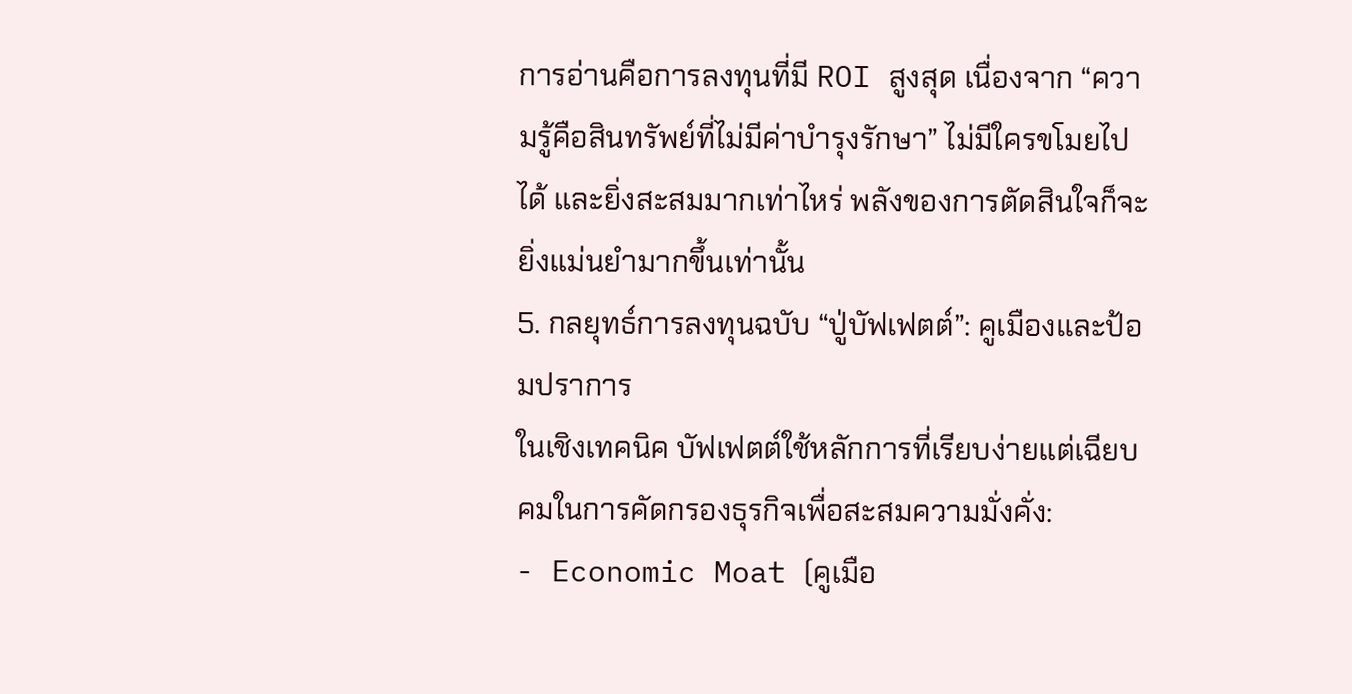การอ่านคือการลงทุนที่มี ROI สูงสุด เนื่องจาก “ความรู้คือสินทรัพย์ที่ไม่มีค่าบำรุงรักษา” ไม่มีใครขโมยไปได้ และยิ่งสะสมมากเท่าไหร่ พลังของการตัดสินใจก็จะยิ่งแม่นยำมากขึ้นเท่านั้น
5. กลยุทธ์การลงทุนฉบับ “ปู่บัฟเฟตต์”: คูเมืองและป้อมปราการ
ในเชิงเทคนิค บัฟเฟตต์ใช้หลักการที่เรียบง่ายแต่เฉียบคมในการคัดกรองธุรกิจเพื่อสะสมความมั่งคั่ง:
- Economic Moat (คูเมือ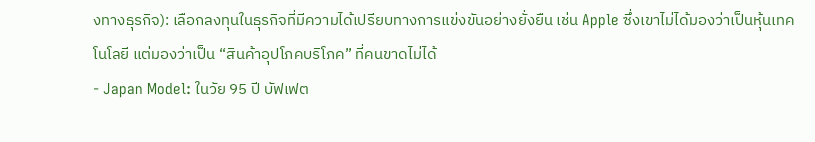งทางธุรกิจ): เลือกลงทุนในธุรกิจที่มีความได้เปรียบทางการแข่งขันอย่างยั่งยืน เช่น Apple ซึ่งเขาไม่ได้มองว่าเป็นหุ้นเทคโนโลยี แต่มองว่าเป็น “สินค้าอุปโภคบริโภค” ที่คนขาดไม่ได้
- Japan Model: ในวัย 95 ปี บัฟเฟต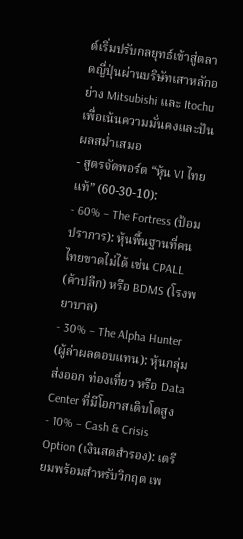ต์เริ่มปรับกลยุทธ์เข้าสู่ตลาดญี่ปุ่นผ่านบริษัทเสาหลักอย่าง Mitsubishi และ Itochu เพื่อเน้นความมั่นคงและปันผลสม่ำเสมอ
- สูตรจัดพอร์ต “หุ้น VI ไทยแท้” (60-30-10):
- 60% – The Fortress (ป้อมปราการ): หุ้นพื้นฐานที่คนไทยขาดไม่ได้ เช่น CPALL (ค้าปลีก) หรือ BDMS (โรงพยาบาล)
- 30% – The Alpha Hunter (ผู้ล่าผลตอบแทน): หุ้นกลุ่มส่งออก ท่องเที่ยว หรือ Data Center ที่มีโอกาสเติบโตสูง
- 10% – Cash & Crisis Option (เงินสดสำรอง): เตรียมพร้อมสำหรับวิกฤต เพ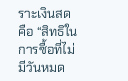ราะเงินสดคือ “สิทธิในการซื้อที่ไม่มีวันหมด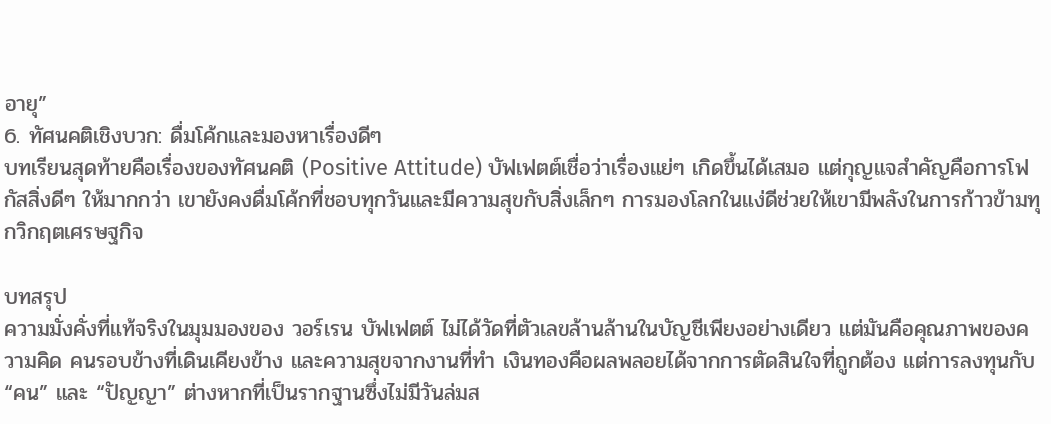อายุ”
6. ทัศนคติเชิงบวก: ดื่มโค้กและมองหาเรื่องดีๆ
บทเรียนสุดท้ายคือเรื่องของทัศนคติ (Positive Attitude) บัฟเฟตต์เชื่อว่าเรื่องแย่ๆ เกิดขึ้นได้เสมอ แต่กุญแจสำคัญคือการโฟกัสสิ่งดีๆ ให้มากกว่า เขายังคงดื่มโค้กที่ชอบทุกวันและมีความสุขกับสิ่งเล็กๆ การมองโลกในแง่ดีช่วยให้เขามีพลังในการก้าวข้ามทุกวิกฤตเศรษฐกิจ

บทสรุป
ความมั่งคั่งที่แท้จริงในมุมมองของ วอร์เรน บัฟเฟตต์ ไม่ได้วัดที่ตัวเลขล้านล้านในบัญชีเพียงอย่างเดียว แต่มันคือคุณภาพของความคิด คนรอบข้างที่เดินเคียงข้าง และความสุขจากงานที่ทำ เงินทองคือผลพลอยได้จากการตัดสินใจที่ถูกต้อง แต่การลงทุนกับ “คน” และ “ปัญญา” ต่างหากที่เป็นรากฐานซึ่งไม่มีวันล่มส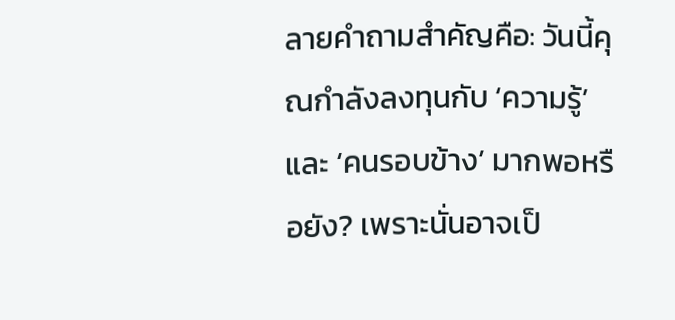ลายคำถามสำคัญคือ: วันนี้คุณกำลังลงทุนกับ ‘ความรู้’ และ ‘คนรอบข้าง’ มากพอหรือยัง? เพราะนั่นอาจเป็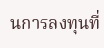นการลงทุนที่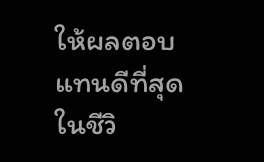ให้ผลตอบแทนดีที่สุดในชีวิ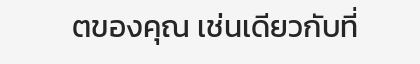ตของคุณ เช่นเดียวกับที่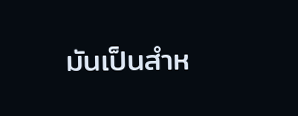มันเป็นสำห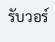รับวอร์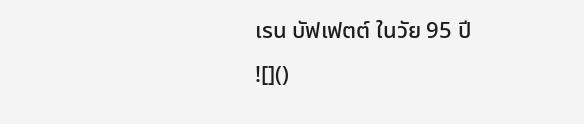เรน บัฟเฟตต์ ในวัย 95 ปี
![]()